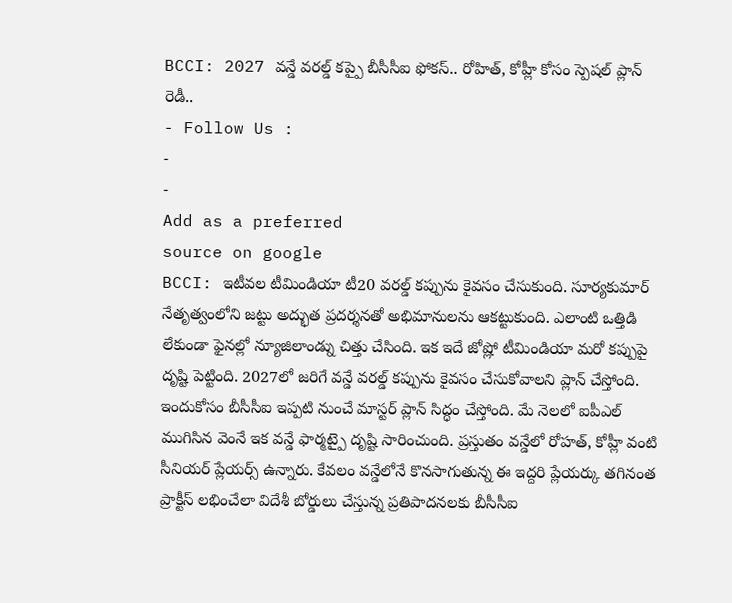BCCI: 2027 వన్డే వరల్డ్ కప్పై బీసీసీఐ ఫోకస్.. రోహిత్, కోహ్లీ కోసం స్పెషల్ ప్లాన్ రెడీ..
- Follow Us :
-
-
Add as a preferred
source on google
BCCI: ఇటీవల టీమిండియా టీ20 వరల్డ్ కప్పును కైవసం చేసుకుంది. సూర్యకుమార్ నేతృత్వంలోని జట్టు అద్భుత ప్రదర్శనతో అభిమానులను ఆకట్టుకుంది. ఎలాంటి ఒత్తిడి లేకుండా ఫైనల్లో న్యూజిలాండ్ను చిత్తు చేసింది. ఇక ఇదే జోష్లో టీమిండియా మరో కప్పుపై దృష్టి పెట్టింది. 2027లో జరిగే వన్డే వరల్డ్ కప్పును కైవసం చేసుకోవాలని ప్లాన్ చేస్తోంది. ఇందుకోసం బీసీసీఐ ఇప్పటి నుంచే మాస్టర్ ప్లాన్ సిద్ధం చేస్తోంది. మే నెలలో ఐపీఎల్ ముగిసిన వెంనే ఇక వన్డే ఫార్మట్పై దృష్టి సారించుంది. ప్రస్తుతం వన్డేలో రోహత్, కోహ్లీ వంటి సీనియర్ ప్లేయర్స్ ఉన్నారు. కేవలం వన్డేలోనే కొనసాగుతున్న ఈ ఇద్దరి ప్లేయర్కు తగినంత ప్రాక్టీస్ లభించేలా విదేశీ బోర్డులు చేస్తున్న ప్రతిపాదనలకు బీసీసీఐ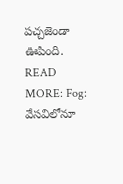పచ్చజెండా ఊపింది.
READ MORE: Fog: వేసవిలోనూ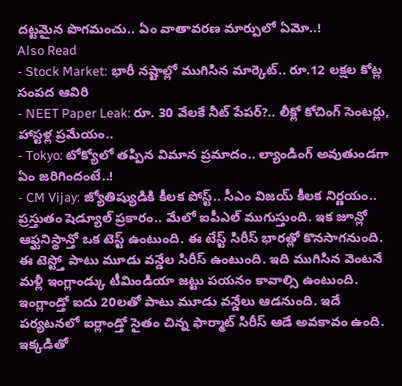దట్టమైన పొగమంచు.. ఏం వాతావరణ మార్పులో ఏమో..!
Also Read
- Stock Market: భారీ నష్టాల్లో ముగిసిన మార్కెట్.. రూ.12 లక్షల కోట్ల సంపద ఆవిరి
- NEET Paper Leak: రూ. 30 వేలకే నీట్ పేపర్?.. లీక్లో కోచింగ్ సెంటర్లు, హాస్టళ్ల ప్రమేయం..
- Tokyo: టోక్యోలో తప్పిన విమాన ప్రమాదం.. ల్యాండింగ్ అవుతుండగా ఏం జరిగిందంటే..!
- CM Vijay: జ్యోతిష్యుడికి కీలక పోస్ట్.. సీఎం విజయ్ కీలక నిర్ణయం..
ప్రస్తుతం షెడ్యూల్ ప్రకారం.. మేలో ఐపీఎల్ ముగుస్తుంది. ఇక జూన్లో ఆఫ్ఘనిస్థాన్తో ఒక టెస్ట్ ఉంటుంది. ఈ టేస్ట్ సిరీస్ భారత్లో కొనసాగనుంది. ఈ టెస్ట్తో పాటు మూడు వన్డేల సిరీస్ ఉంటుంది. ఇది ముగిసిన వెంటనే మళ్లీ ఇంగ్లాండ్కు టీమిండియా జట్టు పయనం కావాల్సి ఉంటుంది. ఇంగ్లాండ్తో ఐదు 20లతో పాటు మూడు వన్డేలు ఆడనుంది. ఇదే పర్యటనలో ఐర్లాండ్తో సైతం చిన్న ఫార్మాట్ సిరీస్ ఆడే అవకావం ఉంది. ఇక్కడితో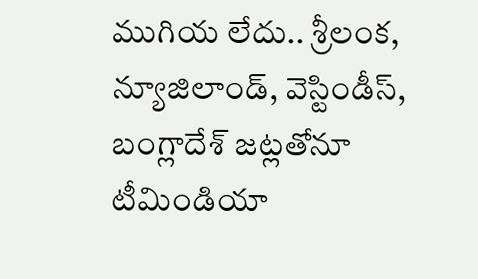ముగియ లేదు.. శ్రీలంక, న్యూజిలాండ్, వెస్టిండీస్, బంగ్లాదేశ్ జట్లతోనూ టీమిండియా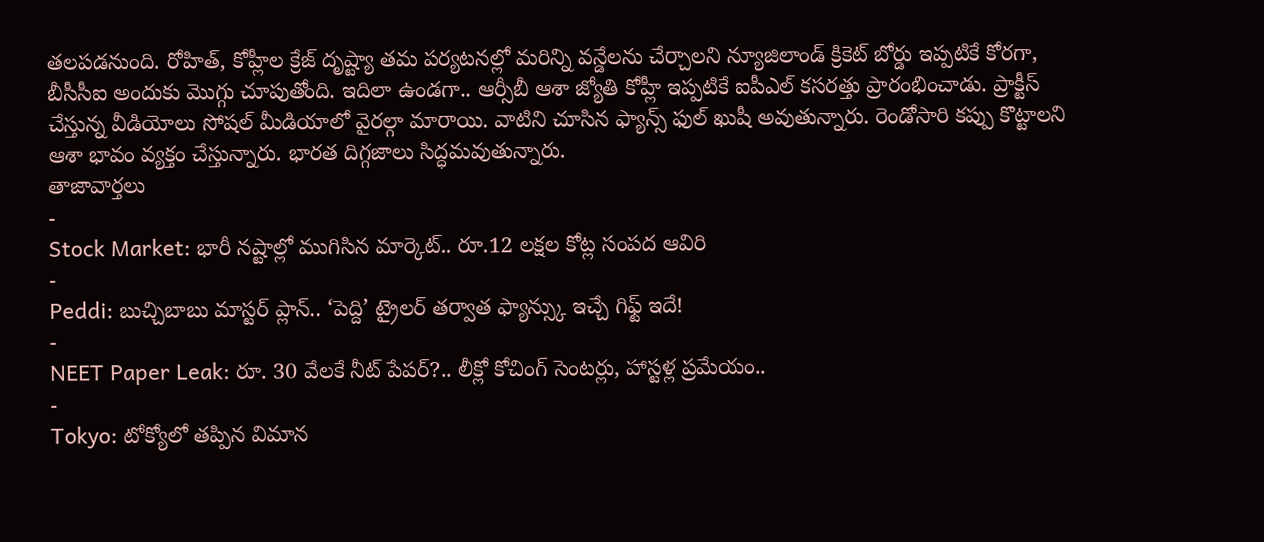తలపడనుంది. రోహిత్, కోహ్లీల క్రేజ్ దృష్ట్యా తమ పర్యటనల్లో మరిన్ని వన్డేలను చేర్చాలని న్యూజిలాండ్ క్రికెట్ బోర్డు ఇప్పటికే కోరగా, బీసీసీఐ అందుకు మొగ్గు చూపుతోంది. ఇదిలా ఉండగా.. ఆర్సీబీ ఆశా జ్యోతి కోహ్లీ ఇప్పటికే ఐపీఎల్ కసరత్తు ప్రారంభించాడు. ప్రాక్టీస్ చేస్తున్న వీడియోలు సోషల్ మీడియాలో వైరల్గా మారాయి. వాటిని చూసిన ఫ్యాన్స్ ఫుల్ ఖుషీ అవుతున్నారు. రెండోసారి కప్పు కొట్టాలని ఆశా భావం వ్యక్తం చేస్తున్నారు. భారత దిగ్గజాలు సిద్ధమవుతున్నారు.
తాజావార్తలు
-
Stock Market: భారీ నష్టాల్లో ముగిసిన మార్కెట్.. రూ.12 లక్షల కోట్ల సంపద ఆవిరి
-
Peddi: బుచ్చిబాబు మాస్టర్ ప్లాన్.. ‘పెద్ది’ ట్రైలర్ తర్వాత ఫ్యాన్స్కు ఇచ్చే గిఫ్ట్ ఇదే!
-
NEET Paper Leak: రూ. 30 వేలకే నీట్ పేపర్?.. లీక్లో కోచింగ్ సెంటర్లు, హాస్టళ్ల ప్రమేయం..
-
Tokyo: టోక్యోలో తప్పిన విమాన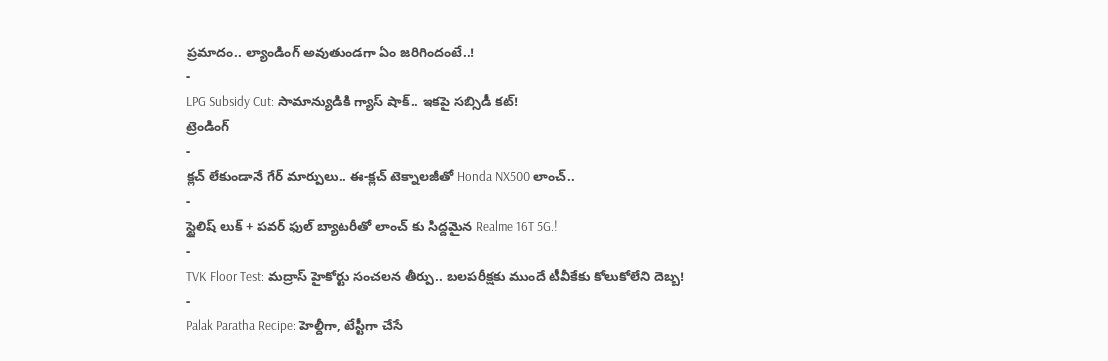ప్రమాదం.. ల్యాండింగ్ అవుతుండగా ఏం జరిగిందంటే..!
-
LPG Subsidy Cut: సామాన్యుడికి గ్యాస్ షాక్.. ఇకపై సబ్సిడీ కట్!
ట్రెండింగ్
-
క్లచ్ లేకుండానే గేర్ మార్పులు.. ఈ-క్లచ్ టెక్నాలజీతో Honda NX500 లాంచ్..
-
స్టైలిష్ లుక్ + పవర్ ఫుల్ బ్యాటరీతో లాంచ్ కు సిద్దమైన Realme 16T 5G.!
-
TVK Floor Test: మద్రాస్ హైకోర్టు సంచలన తీర్పు.. బలపరీక్షకు ముందే టీవీకేకు కోలుకోలేని దెబ్బ!
-
Palak Paratha Recipe: హెల్దీగా, టేస్టీగా చేసే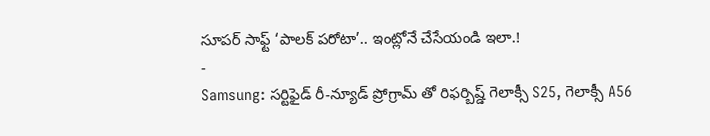సూపర్ సాఫ్ట్ ‘పాలక్ పరోటా’.. ఇంట్లోనే చేసేయండి ఇలా.!
-
Samsung: సర్టిఫైడ్ రీ-న్యూడ్ ప్రోగ్రామ్ తో రిఫర్బిష్డ్ గెలాక్సీ S25, గెలాక్సీ A56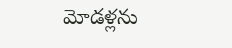మోడళ్లను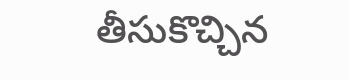తీసుకొచ్చిన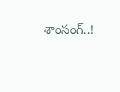శాంసంగ్..!